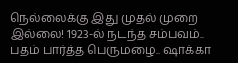நெல்லைக்கு இது முதல் முறை இல்லை! 1923-ல் நடந்த சம்பவம்.. பதம் பார்த்த பெருமழை.. ஷாக்கா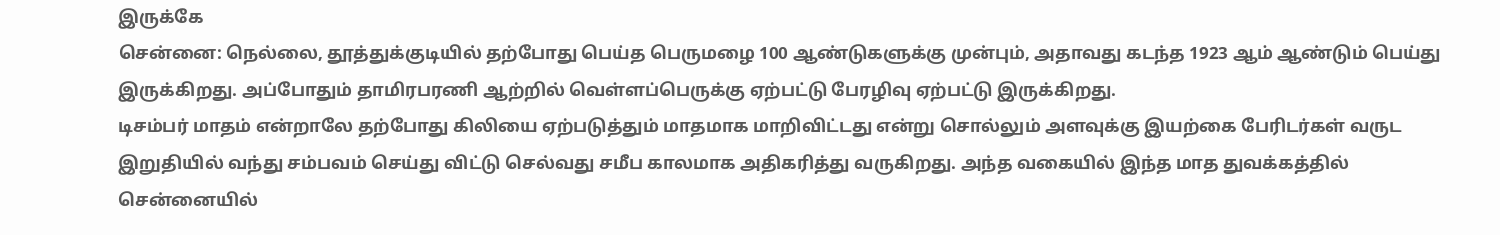இருக்கே
சென்னை: நெல்லை, தூத்துக்குடியில் தற்போது பெய்த பெருமழை 100 ஆண்டுகளுக்கு முன்பும், அதாவது கடந்த 1923 ஆம் ஆண்டும் பெய்து இருக்கிறது. அப்போதும் தாமிரபரணி ஆற்றில் வெள்ளப்பெருக்கு ஏற்பட்டு பேரழிவு ஏற்பட்டு இருக்கிறது.
டிசம்பர் மாதம் என்றாலே தற்போது கிலியை ஏற்படுத்தும் மாதமாக மாறிவிட்டது என்று சொல்லும் அளவுக்கு இயற்கை பேரிடர்கள் வருட இறுதியில் வந்து சம்பவம் செய்து விட்டு செல்வது சமீப காலமாக அதிகரித்து வருகிறது. அந்த வகையில் இந்த மாத துவக்கத்தில் சென்னையில்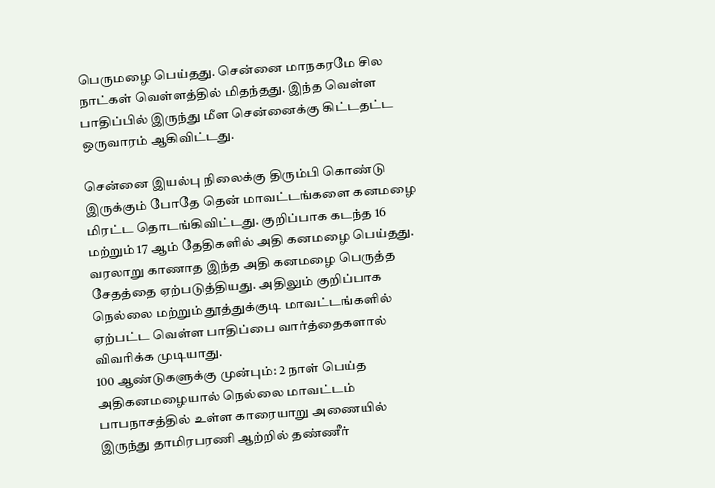பெருமழை பெய்தது. சென்னை மாநகரமே சில நாட்கள் வெள்ளத்தில் மிதந்தது. இந்த வெள்ள பாதிப்பில் இருந்து மீள சென்னைக்கு கிட்டதட்ட ஒருவாரம் ஆகிவிட்டது.

சென்னை இயல்பு நிலைக்கு திரும்பி கொண்டு இருக்கும் போதே தென் மாவட்டங்களை கனமழை மிரட்ட தொடங்கிவிட்டது. குறிப்பாக கடந்த 16 மற்றும் 17 ஆம் தேதிகளில் அதி கனமழை பெய்தது. வரலாறு காணாத இந்த அதி கனமழை பெருத்த சேதத்தை ஏற்படுத்தியது. அதிலும் குறிப்பாக நெல்லை மற்றும் தூத்துக்குடி மாவட்டங்களில் ஏற்பட்ட வெள்ள பாதிப்பை வார்த்தைகளால் விவரிக்க முடியாது.
100 ஆண்டுகளுக்கு முன்பும்: 2 நாள் பெய்த அதிகனமழையால் நெல்லை மாவட்டம் பாபநாசத்தில் உள்ள காரையாறு அணையில் இருந்து தாமிரபரணி ஆற்றில் தண்ணீர்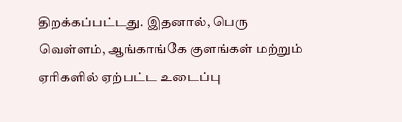திறக்கப்பட்டது. இதனால், பெரு வெள்ளம், ஆங்காங்கே குளங்கள் மற்றும் ஏரிகளில் ஏற்பட்ட உடைப்பு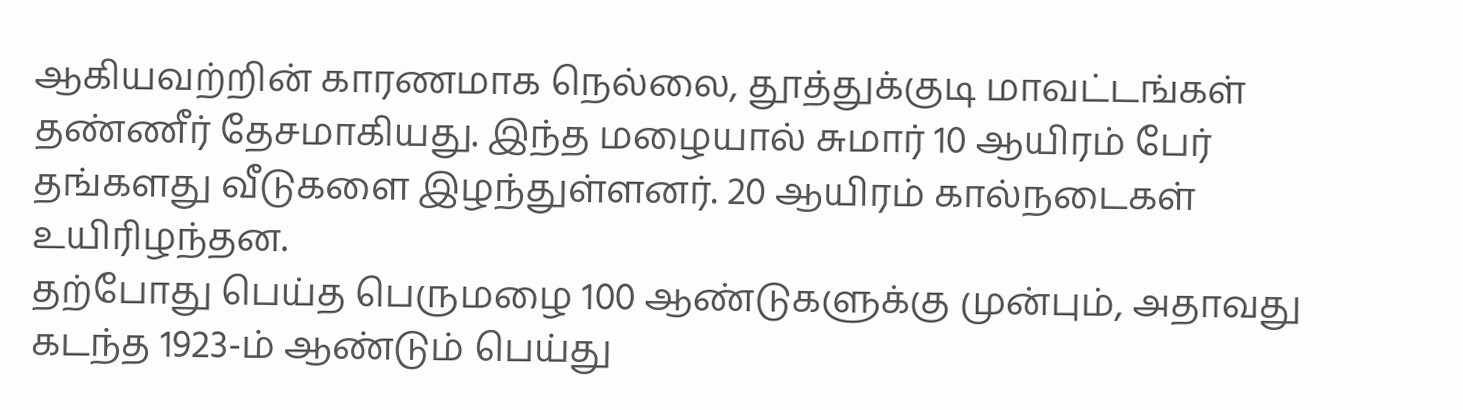ஆகியவற்றின் காரணமாக நெல்லை, தூத்துக்குடி மாவட்டங்கள் தண்ணீர் தேசமாகியது. இந்த மழையால் சுமார் 10 ஆயிரம் பேர் தங்களது வீடுகளை இழந்துள்ளனர். 20 ஆயிரம் கால்நடைகள் உயிரிழந்தன.
தற்போது பெய்த பெருமழை 100 ஆண்டுகளுக்கு முன்பும், அதாவது கடந்த 1923-ம் ஆண்டும் பெய்து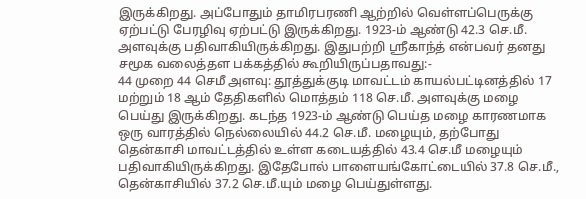இருக்கிறது. அப்போதும் தாமிரபரணி ஆற்றில் வெள்ளப்பெருக்கு ஏற்பட்டு பேரழிவு ஏற்பட்டு இருக்கிறது. 1923-ம் ஆண்டு 42.3 செ.மீ. அளவுக்கு பதிவாகியிருக்கிறது. இதுபற்றி ஸ்ரீகாந்த் என்பவர் தனது சமூக வலைத்தள பக்கத்தில் கூறியிருப்பதாவது:-
44 முறை 44 செமீ அளவு: தூத்துக்குடி மாவட்டம் காயல்பட்டினத்தில் 17 மற்றும் 18 ஆம் தேதிகளில் மொத்தம் 118 செ.மீ. அளவுக்கு மழை பெய்து இருக்கிறது. கடந்த 1923-ம் ஆண்டு பெய்த மழை காரணமாக ஒரு வாரத்தில் நெல்லையில் 44.2 செ.மீ. மழையும், தற்போது தென்காசி மாவட்டத்தில் உள்ள கடையத்தில் 43.4 செ.மீ மழையும் பதிவாகியிருக்கிறது. இதேபோல் பாளையங்கோட்டையில் 37.8 செ.மீ., தென்காசியில் 37.2 செ.மீ.யும் மழை பெய்துள்ளது.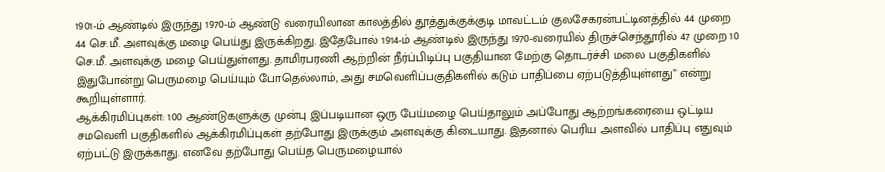1901-ம் ஆண்டில் இருந்து 1970-ம் ஆண்டு வரையிலான காலத்தில் தூத்துக்குக்குடி மாவட்டம் குலசேகரன்பட்டினத்தில் 44 முறை 44 செ.மீ. அளவுக்கு மழை பெய்து இருக்கிறது. இதேபோல் 1914-ம் ஆண்டில் இருந்து 1970-வரையில் திருச்செந்தூரில் 47 முறை 10 செ.மீ. அளவுக்கு மழை பெய்துள்ளது. தாமிரபரணி ஆற்றின் நீர்ப்பிடிப்பு பகுதியான மேற்கு தொடர்ச்சி மலை பகுதிகளில் இதுபோன்று பெருமழை பெய்யும் போதெல்லாம், அது சமவெளிப்பகுதிகளில் கடும் பாதிப்பை ஏற்படுத்தியுள்ளது” என்று கூறியுள்ளார்.
ஆக்கிரமிப்புகள்: 100 ஆண்டுகளுக்கு முன்பு இப்படியான ஒரு பேய்மழை பெய்தாலும் அப்போது ஆற்றங்கரையை ஒட்டிய சமவெளி பகுதிகளில் ஆக்கிரமிப்புகள் தற்போது இருக்கும் அளவுக்கு கிடையாது. இதனால் பெரிய அளவில் பாதிப்பு எதுவும் ஏற்பட்டு இருக்காது. எனவே தற்போது பெய்த பெருமழையால்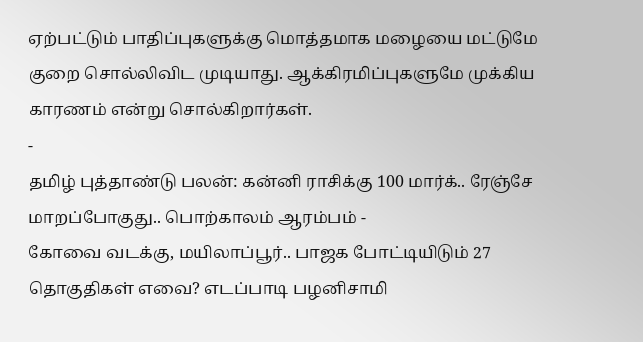ஏற்பட்டும் பாதிப்புகளுக்கு மொத்தமாக மழையை மட்டுமே குறை சொல்லிவிட முடியாது. ஆக்கிரமிப்புகளுமே முக்கிய காரணம் என்று சொல்கிறார்கள்.
-
தமிழ் புத்தாண்டு பலன்: கன்னி ராசிக்கு 100 மார்க்.. ரேஞ்சே மாறப்போகுது.. பொற்காலம் ஆரம்பம் -
கோவை வடக்கு, மயிலாப்பூர்.. பாஜக போட்டியிடும் 27 தொகுதிகள் எவை? எடப்பாடி பழனிசாமி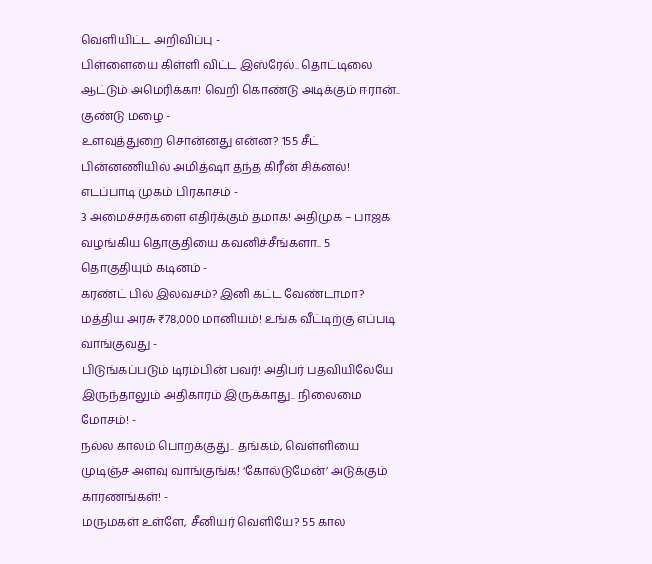வெளியிட்ட அறிவிப்பு -
பிள்ளையை கிள்ளி விட்ட இஸ்ரேல்.. தொட்டிலை ஆட்டும் அமெரிக்கா! வெறி கொண்டு அடிக்கும் ஈரான்.. குண்டு மழை -
உளவுத்துறை சொன்னது என்ன? 155 சீட் பின்னணியில் அமித்ஷா தந்த கிரீன் சிக்னல்! எடப்பாடி முகம் பிரகாசம் -
3 அமைச்சர்களை எதிர்க்கும் தமாக! அதிமுக – பாஜக வழங்கிய தொகுதியை கவனிச்சீங்களா.. 5 தொகுதியும் கடினம் -
கரண்ட் பில் இலவசம்? இனி கட்ட வேண்டாமா? மத்திய அரசு ₹78,000 மானியம்! உங்க வீட்டிற்கு எப்படி வாங்குவது -
பிடுங்கப்படும் டிரம்பின் பவர்! அதிபர் பதவியிலேயே இருந்தாலும் அதிகாரம் இருக்காது.. நிலைமை மோசம்! -
நல்ல காலம் பொறக்குது.. தங்கம், வெள்ளியை முடிஞ்ச அளவு வாங்குங்க! ‘கோல்டுமேன்’ அடுக்கும் காரணங்கள்! -
மருமகள் உள்ளே, சீனியர் வெளியே? 55 கால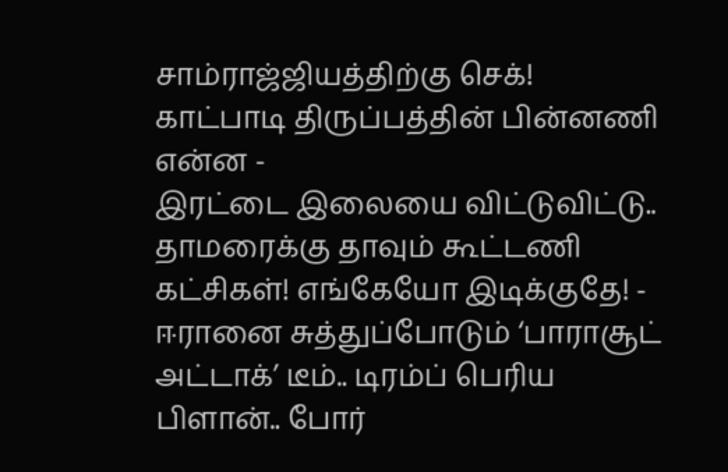சாம்ராஜ்ஜியத்திற்கு செக்! காட்பாடி திருப்பத்தின் பின்னணி என்ன -
இரட்டை இலையை விட்டுவிட்டு.. தாமரைக்கு தாவும் கூட்டணி கட்சிகள்! எங்கேயோ இடிக்குதே! -
ஈரானை சுத்துப்போடும் ‘பாராசூட் அட்டாக்’ டீம்.. டிரம்ப் பெரிய பிளான்.. போர்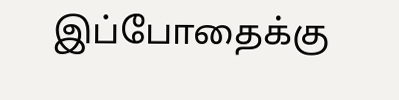இப்போதைக்கு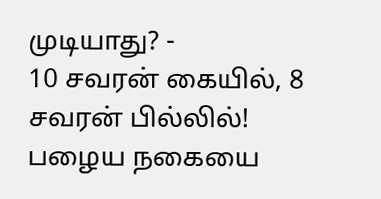முடியாது? -
10 சவரன் கையில், 8 சவரன் பில்லில்! பழைய நகையை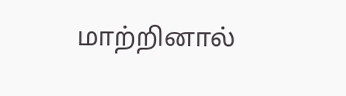மாற்றினால்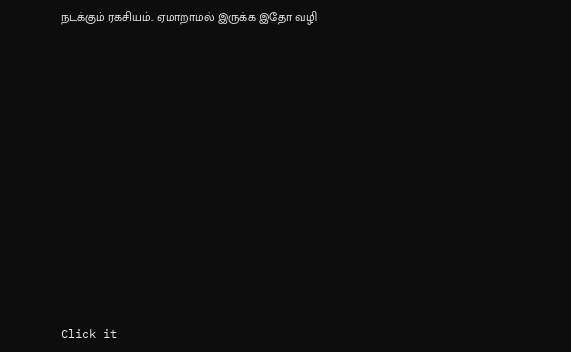நடக்கும் ரகசியம்.. ஏமாறாமல் இருக்க இதோ வழி












Click it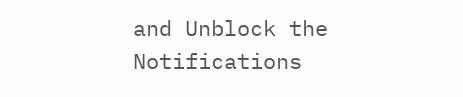and Unblock the Notifications